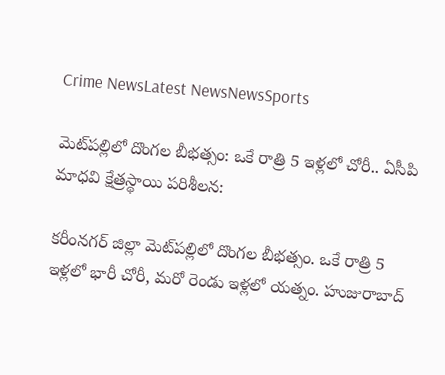Crime NewsLatest NewsNewsSports

మెట్‌పల్లిలో దొంగల బీభత్సం: ఒకే రాత్రి 5 ఇళ్లలో చోరీ.. ఏసీపి మాధవి క్షేత్రస్థాయి పరిశీలన:

కరీంనగర్ జిల్లా మెట్‌పల్లిలో దొంగల బీభత్సం. ఒకే రాత్రి 5 ఇళ్లలో భారీ చోరీ, మరో రెండు ఇళ్లలో యత్నం. హుజురాబాద్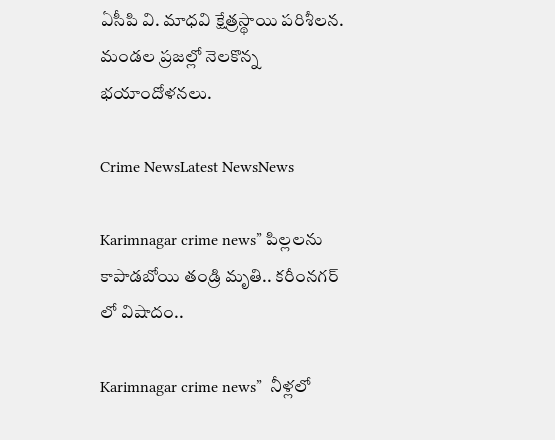ఏసీపి వి. మాధవి క్షేత్రస్థాయి పరిశీలన. మండల ప్రజల్లో నెలకొన్న భయాందోళనలు.

Crime NewsLatest NewsNews

Karimnagar crime news” పిల్ల‌ల‌ను కాపాడ‌బోయి తండ్రి మృతి.. క‌రీంన‌గ‌ర్ లో విషాదం..

Karimnagar crime news”  నీళ్ల‌లో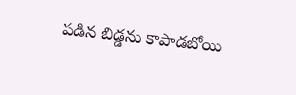ప‌డిన బిడ్డ‌ను కాపాడబోయి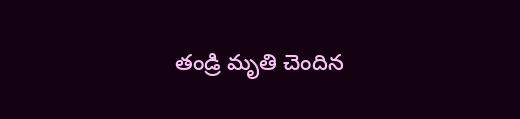తండ్రి మృతి చెందిన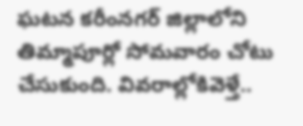ఘ‌ట‌న క‌రీంన‌గ‌ర్ జిల్లాలోని తిమ్మాపూర్లో సోమ‌వారం చోటు చేసుకుంది. వివ‌రాల్లోకివెళ్తే..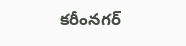క‌రీంన‌గ‌ర్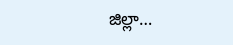జిల్లా…